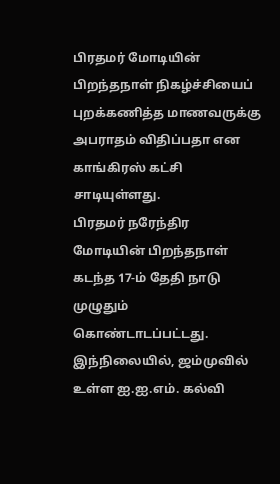பிரதமர் மோடியின் பிறந்தநாள் நிகழ்ச்சியைப் புறக்கணித்த மாணவருக்கு அபராதம் விதிப்பதா என காங்கிரஸ் கட்சி சாடியுள்ளது.
பிரதமர் நரேந்திர மோடியின் பிறந்தநாள் கடந்த 17-ம் தேதி நாடு முழுதும் கொண்டாடப்பட்டது.
இந்நிலையில், ஜம்முவில் உள்ள ஐ.ஐ.எம். கல்வி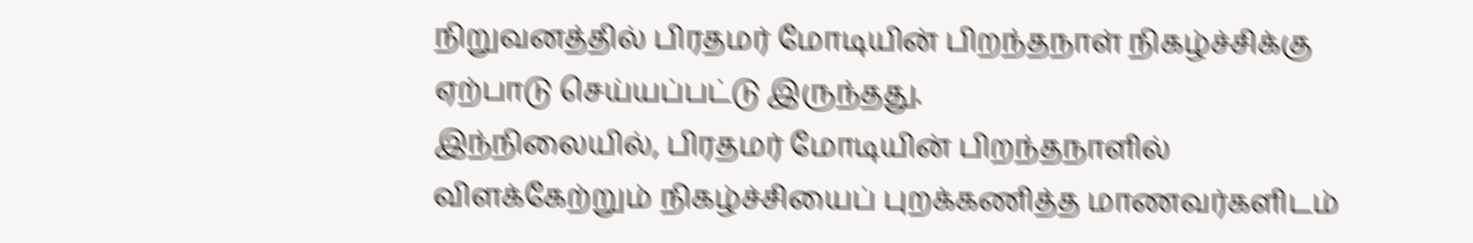நிறுவனத்தில் பிரதமர் மோடியின் பிறந்தநாள் நிகழ்ச்சிக்கு ஏற்பாடு செய்யப்பட்டு இருந்தது.
இந்நிலையில், பிரதமர் மோடியின் பிறந்தநாளில் விளக்கேற்றும் நிகழ்ச்சியைப் புறக்கணித்த மாணவர்களிடம்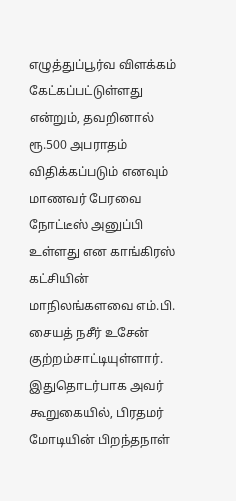எழுத்துப்பூர்வ விளக்கம் கேட்கப்பட்டுள்ளது என்றும், தவறினால் ரூ.500 அபராதம் விதிக்கப்படும் எனவும் மாணவர் பேரவை நோட்டீஸ் அனுப்பி உள்ளது என காங்கிரஸ் கட்சியின் மாநிலங்களவை எம்.பி. சையத் நசீர் உசேன் குற்றம்சாட்டியுள்ளார்.
இதுதொடர்பாக அவர் கூறுகையில், பிரதமர் மோடியின் பிறந்தநாள்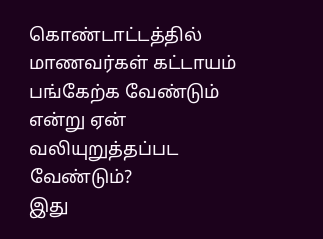கொண்டாட்டத்தில் மாணவர்கள் கட்டாயம் பங்கேற்க வேண்டும் என்று ஏன் வலியுறுத்தப்பட வேண்டும்?
இது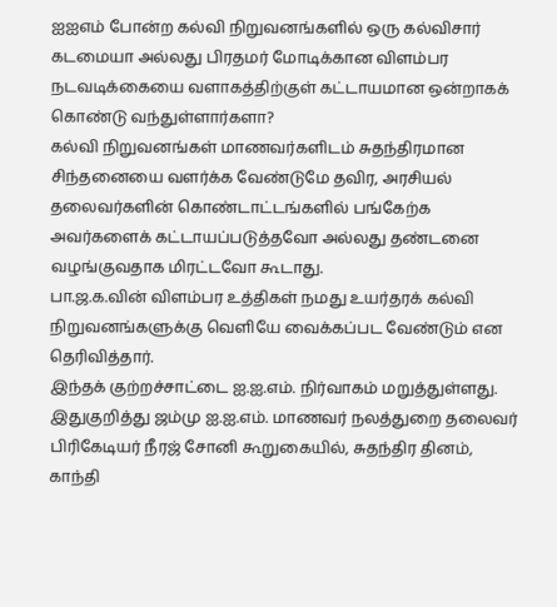ஐஐஎம் போன்ற கல்வி நிறுவனங்களில் ஒரு கல்விசார் கடமையா அல்லது பிரதமர் மோடிக்கான விளம்பர நடவடிக்கையை வளாகத்திற்குள் கட்டாயமான ஒன்றாகக் கொண்டு வந்துள்ளார்களா?
கல்வி நிறுவனங்கள் மாணவர்களிடம் சுதந்திரமான சிந்தனையை வளர்க்க வேண்டுமே தவிர, அரசியல் தலைவர்களின் கொண்டாட்டங்களில் பங்கேற்க அவர்களைக் கட்டாயப்படுத்தவோ அல்லது தண்டனை வழங்குவதாக மிரட்டவோ கூடாது.
பா.ஜ.க.வின் விளம்பர உத்திகள் நமது உயர்தரக் கல்வி நிறுவனங்களுக்கு வெளியே வைக்கப்பட வேண்டும் என தெரிவித்தார்.
இந்தக் குற்றச்சாட்டை ஐ.ஐ.எம். நிர்வாகம் மறுத்துள்ளது. இதுகுறித்து ஜம்மு ஐ.ஐ.எம். மாணவர் நலத்துறை தலைவர் பிரிகேடியர் நீரஜ் சோனி கூறுகையில், சுதந்திர தினம், காந்தி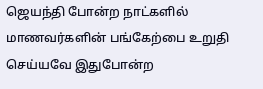ஜெயந்தி போன்ற நாட்களில் மாணவர்களின் பங்கேற்பை உறுதி செய்யவே இதுபோன்ற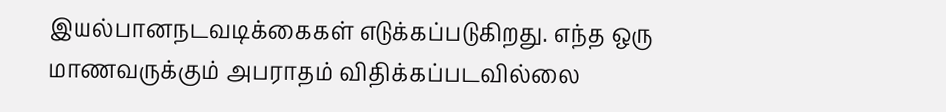இயல்பானநடவடிக்கைகள் எடுக்கப்படுகிறது. எந்த ஒரு மாணவருக்கும் அபராதம் விதிக்கப்படவில்லை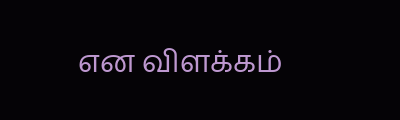என விளக்கம்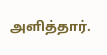அளித்தார்.